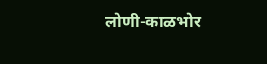लोणी-काळभोर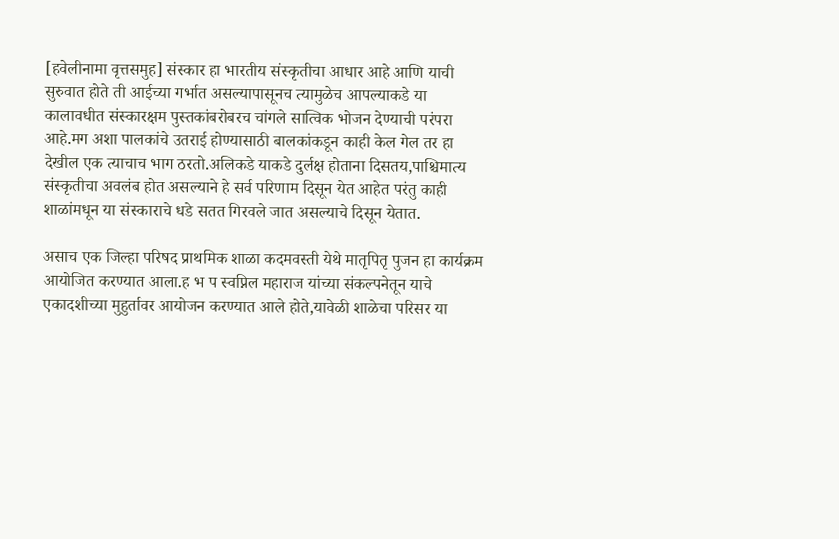[हवेलीनामा वृत्तसमुह] संस्कार हा भारतीय संस्कृतीचा आधार आहे आणि याची सुरुवात होते ती आईच्या गर्भात असल्यापासूनच त्यामुळेच आपल्याकडे या कालावधीत संस्कारक्षम पुस्तकांबरोबरच चांगले सात्विक भोजन देण्याची परंपरा आहे.मग अशा पालकांचे उतराई होण्यासाठी बालकांकडून काही केल गेल तर हा देखील एक त्याचाच भाग ठरतो.अलिकडे याकडे दुर्लक्ष होताना दिसतय,पाश्चिमात्य संस्कृतीचा अवलंब होत असल्याने हे सर्व परिणाम दिसून येत आहेत परंतु काही शाळांमधून या संस्काराचे धडे सतत गिरवले जात असल्याचे दिसून येतात.

असाच एक जिल्हा परिषद प्राथमिक शाळा कदमवस्ती येथे मातृपितृ पुजन हा कार्यक्रम आयोजित करण्यात आला.ह भ प स्वप्निल महाराज यांच्या संकल्पनेतून याचे एकादशीच्या मुहुर्तावर आयोजन करण्यात आले होते,यावेळी शाळेचा परिसर या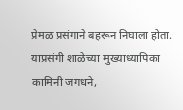प्रेमळ प्रसंगाने बहरून निघाला होता.
याप्रसंगी शाळेच्या मुख्याध्यापिका कामिनी जगधने,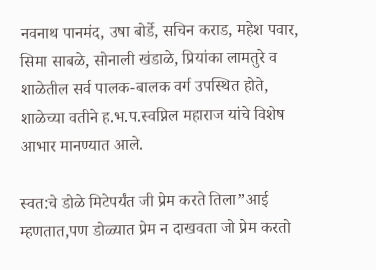नवनाथ पानमंद, उषा बोर्डे, सचिन कराड, महेश पवार, सिमा साबळे, सोनाली खंडाळे, प्रियांका लामतुरे व शाळेतील सर्व पालक-बालक वर्ग उपस्थित होते, शाळेच्या वतीने ह.भ.प.स्वप्निल महाराज यांचे विशेष आभार मानण्यात आले.

स्वत:चे डोळे मिटेपर्यंत जी प्रेम करते तिला”आई म्हणतात,पण डोळ्यात प्रेम न दाखवता जो प्रेम करतो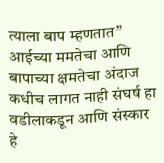त्याला बाप म्हणतात” आईच्या ममतेचा आणि बापाच्या क्षमतेचा अंदाज कधीच लागत नाही संघर्ष हा वडीलाकडून आणि संस्कार हे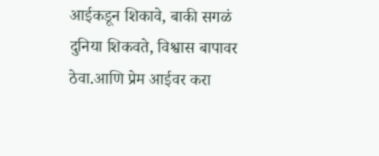आईकडून शिकावे, बाकी सगळं दुनिया शिकवते, विश्वास बापावर ठेवा.आणि प्रेम आईवर करा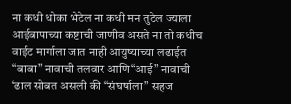ना कधी धोका भेटेल ना कधी मन तुटेल ज्याला आईबापाच्या कष्टाची जाणीव असते ना तो कधीच वाईट मार्गाला जात नाही आयुष्याच्या लढाईत “बाबा” नावाची तलवार आणि“आई” नावाची ‘ढाल सोबत असली की “संघर्षाला” सहज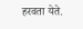हरवता येते.